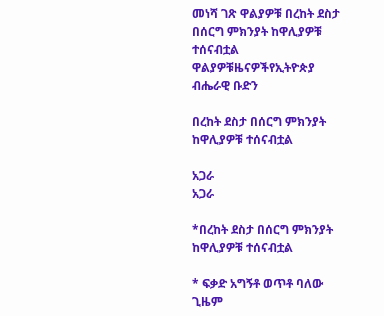መነሻ ገጽ ዋልያዎቹ በረከት ደስታ በሰርግ ምክንያት ከዋሊያዎቹ ተሰናብቷል
ዋልያዎቹዜናዎችየኢትዮጵያ ብሔራዊ ቡድን

በረከት ደስታ በሰርግ ምክንያት ከዋሊያዎቹ ተሰናብቷል

አጋራ
አጋራ

*በረከት ደስታ በሰርግ ምክንያት ከዋሊያዎቹ ተሰናብቷል

* ፍቃድ አግኝቶ ወጥቶ ባለው ጊዜም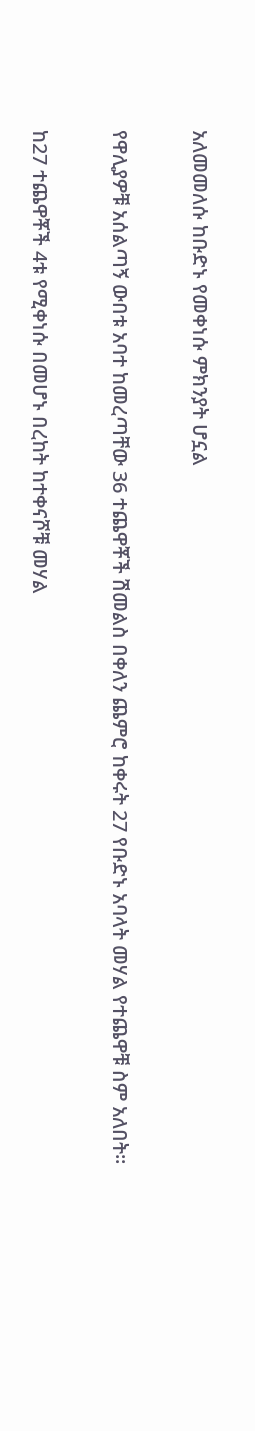አለመመለሱ ከቡድኑ የመቀነሱ ምክንያት ሆኗል

የዋሊያዎቹ አሰልጣኝ ውበቱ አባተ ከመረጣቸው 36 ተጨዋቾች ሽመልስ በቀለን ጨምሮ ከቀሩት 27 የቡድኑ አባላት መሃል የተጨዋቹ ስም አለበት፡፡

ከ27 ተጨዋቾች 4ቱ የሚቀነሱ በመሆኑ በረከት ከተቀናሾቹ መሃል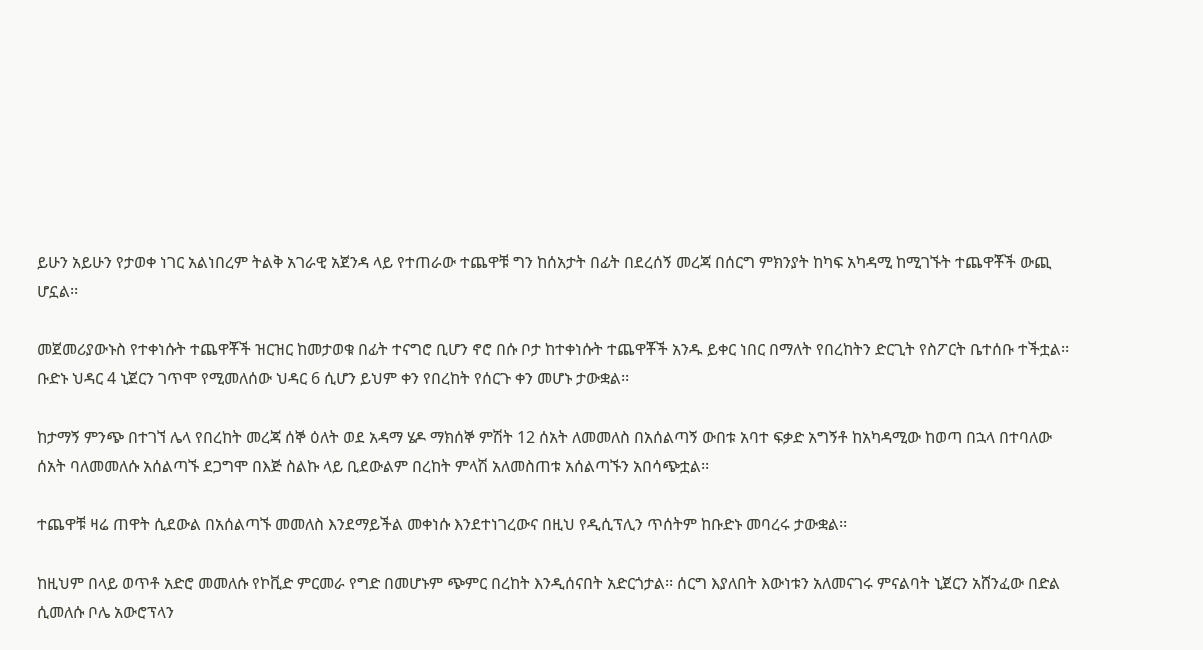ይሁን አይሁን የታወቀ ነገር አልነበረም ትልቅ አገራዊ አጀንዳ ላይ የተጠራው ተጨዋቹ ግን ከሰአታት በፊት በደረሰኝ መረጃ በሰርግ ምክንያት ከካፍ አካዳሚ ከሚገኙት ተጨዋቾች ውጪ ሆኗል፡፡

መጀመሪያውኑስ የተቀነሱት ተጨዋቾች ዝርዝር ከመታወቁ በፊት ተናግሮ ቢሆን ኖሮ በሱ ቦታ ከተቀነሱት ተጨዋቾች አንዱ ይቀር ነበር በማለት የበረከትን ድርጊት የስፖርት ቤተሰቡ ተችቷል፡፡ ቡድኑ ህዳር 4 ኒጀርን ገጥሞ የሚመለሰው ህዳር 6 ሲሆን ይህም ቀን የበረከት የሰርጉ ቀን መሆኑ ታውቋል፡፡

ከታማኝ ምንጭ በተገኘ ሌላ የበረከት መረጃ ሰኞ ዕለት ወደ አዳማ ሄዶ ማክሰኞ ምሽት 12 ሰአት ለመመለስ በአሰልጣኝ ውበቱ አባተ ፍቃድ አግኝቶ ከአካዳሚው ከወጣ በኋላ በተባለው ሰአት ባለመመለሱ አሰልጣኙ ደጋግሞ በእጅ ስልኩ ላይ ቢደውልም በረከት ምላሽ አለመስጠቱ አሰልጣኙን አበሳጭቷል፡፡

ተጨዋቹ ዛሬ ጠዋት ሲደውል በአሰልጣኙ መመለስ እንደማይችል መቀነሱ እንደተነገረውና በዚህ የዲሲፕሊን ጥሰትም ከቡድኑ መባረሩ ታውቋል፡፡

ከዚህም በላይ ወጥቶ አድሮ መመለሱ የኮቪድ ምርመራ የግድ በመሆኑም ጭምር በረከት እንዲሰናበት አድርጎታል፡፡ ሰርግ እያለበት እውነቱን አለመናገሩ ምናልባት ኒጀርን አሸንፈው በድል ሲመለሱ ቦሌ አውሮፕላን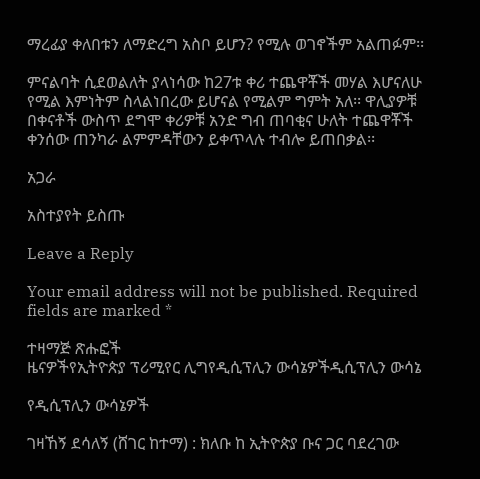ማረፊያ ቀለበቱን ለማድረግ አስቦ ይሆን? የሚሉ ወገኖችም አልጠፉም፡፡

ምናልባት ሲደወልለት ያላነሳው ከ27ቱ ቀሪ ተጨዋቾች መሃል እሆናለሁ የሚል እምነትም ስላልነበረው ይሆናል የሚልም ግምት አለ፡፡ ዋሊያዎቹ በቀናቶች ውስጥ ደግሞ ቀሪዎቹ አንድ ግብ ጠባቂና ሁለት ተጨዋቾች ቀንሰው ጠንካራ ልምምዳቸውን ይቀጥላሉ ተብሎ ይጠበቃል፡፡

አጋራ

አስተያየት ይስጡ

Leave a Reply

Your email address will not be published. Required fields are marked *

ተዛማጅ ጽሑፎች
ዜናዎችየኢትዮጵያ ፕሪሚየር ሊግየዲሲፕሊን ውሳኔዎችዲሲፕሊን ውሳኔ

የዲሲፕሊን ውሳኔዎች

ገዛኸኝ ደሳለኝ (ሸገር ከተማ) : ክለቡ ከ ኢትዮጵያ ቡና ጋር ባደረገው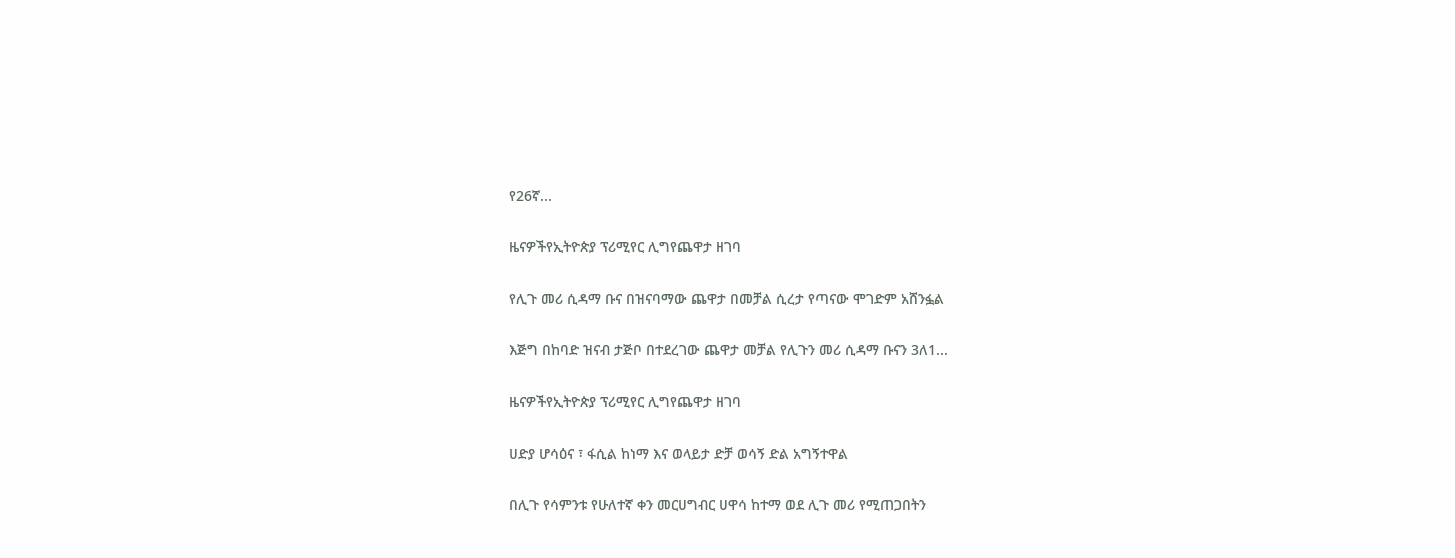የ26ኛ...

ዜናዎችየኢትዮጵያ ፕሪሚየር ሊግየጨዋታ ዘገባ

የሊጉ መሪ ሲዳማ ቡና በዝናባማው ጨዋታ በመቻል ሲረታ የጣናው ሞገድም አሸንፏል

እጅግ በከባድ ዝናብ ታጅቦ በተደረገው ጨዋታ መቻል የሊጉን መሪ ሲዳማ ቡናን 3ለ1...

ዜናዎችየኢትዮጵያ ፕሪሚየር ሊግየጨዋታ ዘገባ

ሀድያ ሆሳዕና ፣ ፋሲል ከነማ እና ወላይታ ድቻ ወሳኝ ድል አግኝተዋል

በሊጉ የሳምንቱ የሁለተኛ ቀን መርሀግብር ሀዋሳ ከተማ ወደ ሊጉ መሪ የሚጠጋበትን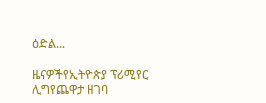ዕድል...

ዜናዎችየኢትዮጵያ ፕሪሚየር ሊግየጨዋታ ዘገባ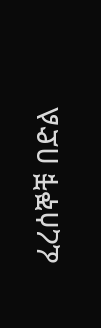ፈረሰኞቹ በድል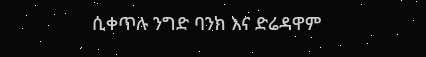ሲቀጥሉ ንግድ ባንክ እና ድሬዳዋም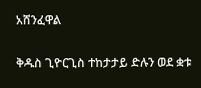አሸንፈዋል

ቅዱስ ጊዮርጊስ ተከታታይ ድሉን ወደ ቋቱ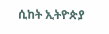ሲከት ኢትዮጵያ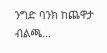ንግድ ባንክ ከጨዋታ ብልጫ...